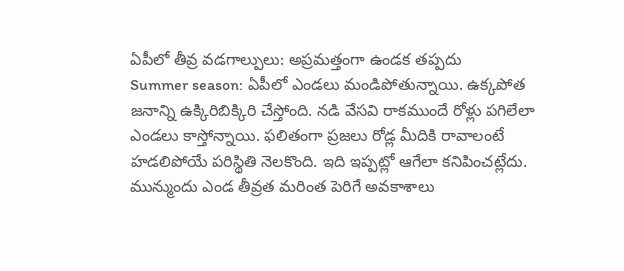ఏపీలో తీవ్ర వడగాల్పులు: అప్రమత్తంగా ఉండక తప్పదు
Summer season: ఏపీలో ఎండలు మండిపోతున్నాయి. ఉక్కపోత జనాన్ని ఉక్కిరిబిక్కిరి చేస్తోంది. నడి వేసవి రాకముందే రోళ్లు పగిలేలా ఎండలు కాస్తోన్నాయి. ఫలితంగా ప్రజలు రోడ్ల మీదికి రావాలంటే హడలిపోయే పరిస్థితి నెలకొంది. ఇది ఇప్పట్లో ఆగేలా కనిపించట్లేదు. మున్ముందు ఎండ తీవ్రత మరింత పెరిగే అవకాశాలు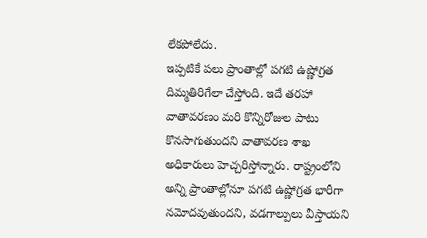లేకపోలేదు.
ఇప్పటికే పలు ప్రాంతాల్లో పగటి ఉష్ణోగ్రత దిమ్మతిరిగేలా చేస్తోంది. ఇదే తరహా వాతావరణం మరి కొన్నిరోజుల పాటు కొనసాగుతుందని వాతావరణ శాఖ అధికారులు హెచ్చరిస్తోన్నారు. రాష్ట్రంలోని అన్ని ప్రాంతాల్లోనూ పగటి ఉష్ణోగ్రత భారీగా నమోదవుతుందని, వడగాల్పులు వీస్తాయని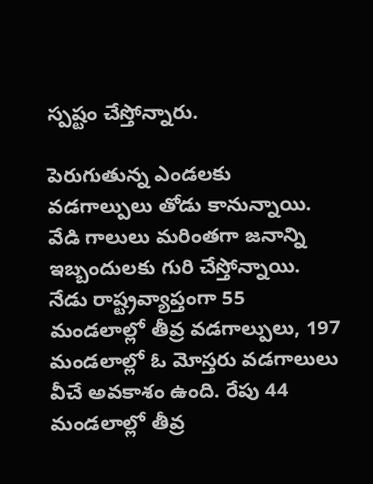స్పష్టం చేస్తోన్నారు.

పెరుగుతున్న ఎండలకు వడగాల్పులు తోడు కానున్నాయి. వేడి గాలులు మరింతగా జనాన్ని ఇబ్బందులకు గురి చేస్తోన్నాయి. నేడు రాష్ట్రవ్యాప్తంగా 55 మండలాల్లో తీవ్ర వడగాల్పులు, 197 మండలాల్లో ఓ మోస్తరు వడగాలులు వీచే అవకాశం ఉంది. రేపు 44 మండలాల్లో తీవ్ర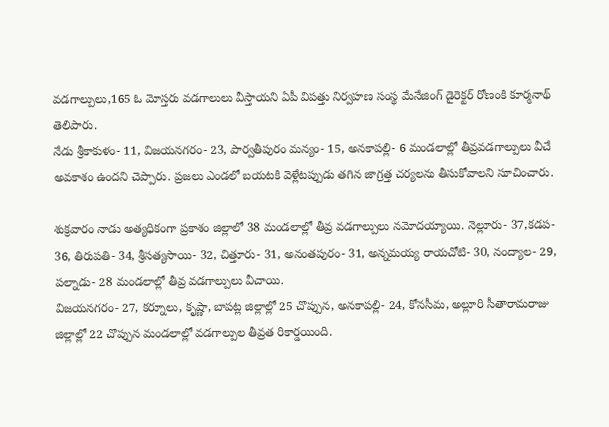వడగాల్పులు,165 ఓ మోస్తరు వడగాలులు వీస్తాయని ఏపీ విపత్తు నిర్వహణ సంస్థ మేనేజింగ్ డైరెక్టర్ రోణంకి కూర్మనాథ్ తెలిపారు.
నేడు శ్రీకాకుళం- 11, విజయనగరం- 23, పార్వతీపురం మన్యం- 15, అనకాపల్లి- 6 మండలాల్లో తీవ్రవడగాల్పులు వీచే అవకాశం ఉందని చెప్పారు. ప్రజలు ఎండలో బయటకి వెళ్లేటప్పుడు తగిన జాగ్రత్త చర్యలను తీసుకోవాలని సూచించారు.

శుక్రవారం నాడు అత్యధికంగా ప్రకాశం జిల్లాలో 38 మండలాల్లో తీవ్ర వడగాల్పులు నమోదయ్యాయి. నెల్లూరు- 37,కడప- 36, తిరుపతి- 34, శ్రీసత్యసాయి- 32, చిత్తూరు- 31, అనంతపురం- 31, అన్నమయ్య రాయచోటి- 30, నంద్యాల- 29, పల్నాడు- 28 మండలాల్లో తీవ్ర వడగాల్పులు వీచాయి.
విజయనగరం- 27, కర్నూలు, కృష్ణా, బాపట్ల జిల్లాల్లో 25 చొప్పున, అనకాపల్లి- 24, కోనసీమ, అల్లూరి సీతారామరాజు జిల్లాల్లో 22 చొప్పున మండలాల్లో వడగాల్పుల తీవ్రత రికార్డయింది.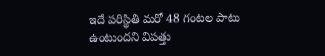ఇదే పరిస్థితి మరో 48 గంటల పాటు ఉంటుందని విపత్తు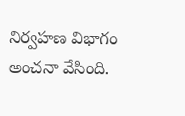నిర్వహణ విభాగం అంచనా వేసింది.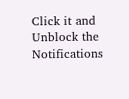Click it and Unblock the Notifications